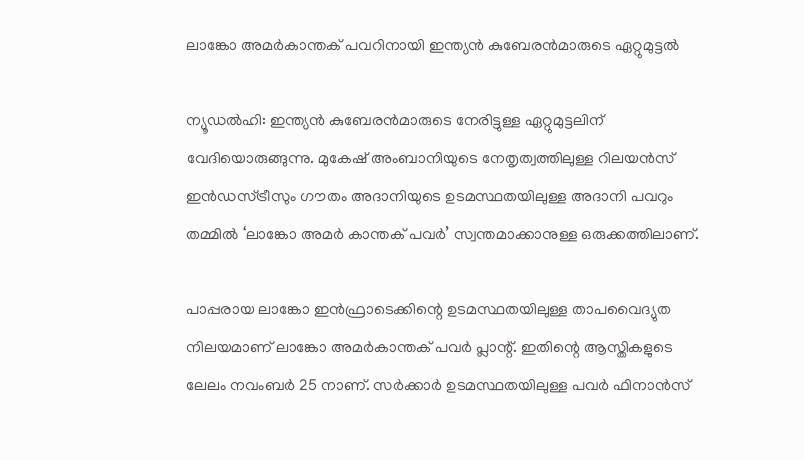ലാങ്കോ അമര്‍കാന്തക് പവറിനായി ഇന്ത്യന്‍ കുബേരന്‍മാരുടെ ഏറ്റുമുട്ടല്‍

ന്യൂഡല്‍ഹി: ഇന്ത്യന്‍ കുബേരന്‍മാരുടെ നേരിട്ടുള്ള ഏറ്റുമുട്ടലിന് വേദിയൊരുങ്ങുന്നു. മുകേഷ് അംബാനിയുടെ നേതൃത്വത്തിലുള്ള റിലയന്‍സ് ഇന്‍ഡസ്ട്രീസും ഗൗതം അദാനിയുടെ ഉടമസ്ഥതയിലുള്ള അദാനി പവറും തമ്മില്‍ ‘ലാങ്കോ അമര്‍ കാന്തക് പവര്‍’ സ്വന്തമാക്കാനുള്ള ഒരുക്കത്തിലാണ്.

പാപ്പരായ ലാങ്കോ ഇന്‍ഫ്രാടെക്കിന്റെ ഉടമസ്ഥതയിലുള്ള താപവൈദ്യുത നിലയമാണ് ലാങ്കോ അമര്‍കാന്തക് പവര്‍ പ്ലാന്റ്. ഇതിന്റെ ആസ്തികളുടെ ലേലം നവംബർ 25 നാണ്. സര്‍ക്കാര്‍ ഉടമസ്ഥതയിലുള്ള പവര്‍ ഫിനാന്‍സ്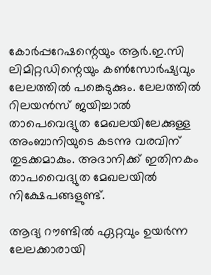കോര്‍പ്പറേഷന്റെയും ആര്‍.ഇ.സി ലിമിറ്റഡിന്റെയും കണ്‍സോര്‍ഷ്യവും ലേലത്തില്‍ പങ്കെടുക്കും. ലേലത്തില്‍ റിലയന്‍സ് ജയിച്ചാല്‍ താപെവെദ്യുത മേഖലയിലേക്കുള്ള അംബാനിയുടെ കടന്നു വരവിന് തുടക്കമാകും. അദാനിക്ക് ഇതിനകം താപവൈദ്യുത മേഖലയില്‍ നിക്ഷേപങ്ങളുണ്ട്.

ആദ്യ റൗണ്ടില്‍ ഏറ്റവും ഉയര്‍ന്ന ലേലക്കാരായി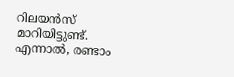റിലയന്‍സ് മാറിയിട്ടുണ്ട്. എന്നാല്‍, രണ്ടാം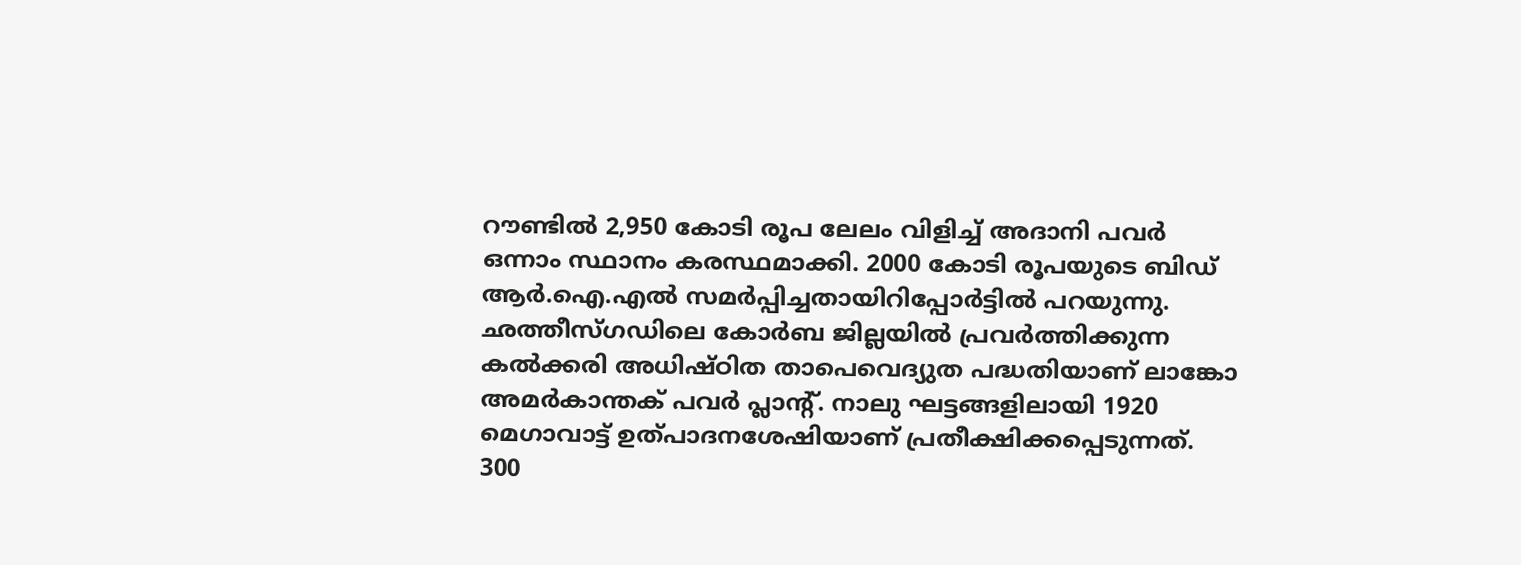റൗണ്ടില്‍ 2,950 കോടി രൂപ ലേലം വിളിച്ച് അദാനി പവര്‍ ഒന്നാം സ്ഥാനം കരസ്ഥമാക്കി. 2000 കോടി രൂപയുടെ ബിഡ് ആര്‍.ഐ.എല്‍ സമര്‍പ്പിച്ചതായിറിപ്പോര്‍ട്ടില്‍ പറയുന്നു. ഛത്തീസ്ഗഡിലെ കോര്‍ബ ജില്ലയില്‍ പ്രവര്‍ത്തിക്കുന്ന കല്‍ക്കരി അധിഷ്ഠിത താപെവെദ്യുത പദ്ധതിയാണ് ലാങ്കോ അമര്‍കാന്തക് പവര്‍ പ്ലാന്റ്. നാലു ഘട്ടങ്ങളിലായി 1920 മെഗാവാട്ട് ഉത്പാദനശേഷിയാണ് പ്രതീക്ഷിക്കപ്പെടുന്നത്. 300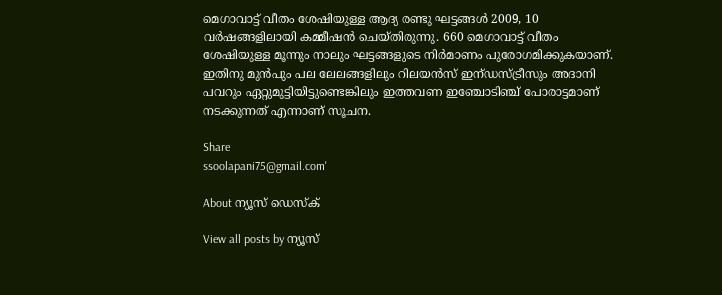മെഗാവാട്ട് വീതം ശേഷിയുള്ള ആദ്യ രണ്ടു ഘട്ടങ്ങള്‍ 2009, 10 വര്‍ഷങ്ങളിലായി കമ്മീഷന്‍ ചെയ്തിരുന്നു. 660 മെഗാവാട്ട് വീതം ശേഷിയുള്ള മൂന്നും നാലും ഘട്ടങ്ങളുടെ നിര്‍മാണം പുരോഗമിക്കുകയാണ്. ഇതിനു മുന്‍പും പല ലേലങ്ങളിലും റിലയന്‍സ് ഇന്ഡസ്ട്രീസും അദാനി പവറും ഏറ്റുമുട്ടിയിട്ടുണ്ടെങ്കിലും ഇത്തവണ ഇഞ്ചോടിഞ്ച് പോരാട്ടമാണ് നടക്കുന്നത് എന്നാണ് സൂചന.

Share
ssoolapani75@gmail.com'

About ന്യൂസ് ഡെസ്ക്

View all posts by ന്യൂസ്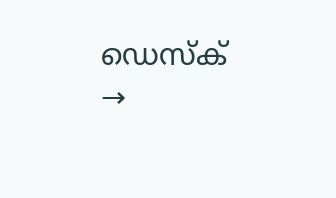ഡെസ്ക് →